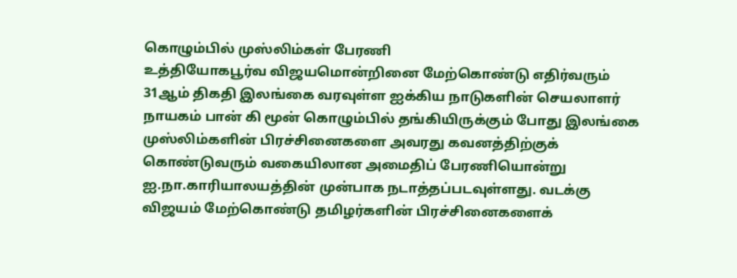கொழும்பில் முஸ்லிம்கள் பேரணி
உத்தியோகபூர்வ விஜயமொன்றினை மேற்கொண்டு எதிர்வரும் 31ஆம் திகதி இலங்கை வரவுள்ள ஐக்கிய நாடுகளின் செயலாளர் நாயகம் பான் கி மூன் கொழும்பில் தங்கியிருக்கும் போது இலங்கை முஸ்லிம்களின் பிரச்சினைகளை அவரது கவனத்திற்குக் கொண்டுவரும் வகையிலான அமைதிப் பேரணியொன்று ஐ.நா.காரியாலயத்தின் முன்பாக நடாத்தப்படவுள்ளது. வடக்கு விஜயம் மேற்கொண்டு தமிழர்களின் பிரச்சினைகளைக்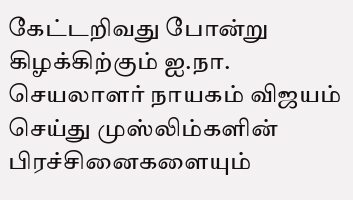கேட்டறிவது போன்று கிழக்கிற்கும் ஐ.நா. செயலாளர் நாயகம் விஜயம் செய்து முஸ்லிம்களின் பிரச்சினைகளையும்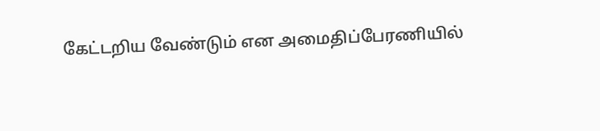கேட்டறிய வேண்டும் என அமைதிப்பேரணியில்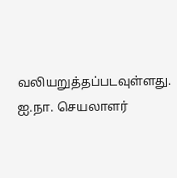வலியறுத்தப்படவுள்ளது. ஐ.நா. செயலாளர்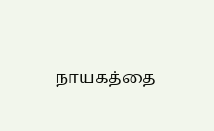நாயகத்தை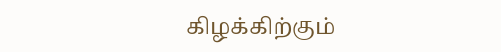கிழக்கிற்கும்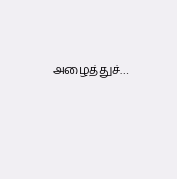அழைத்துச்…